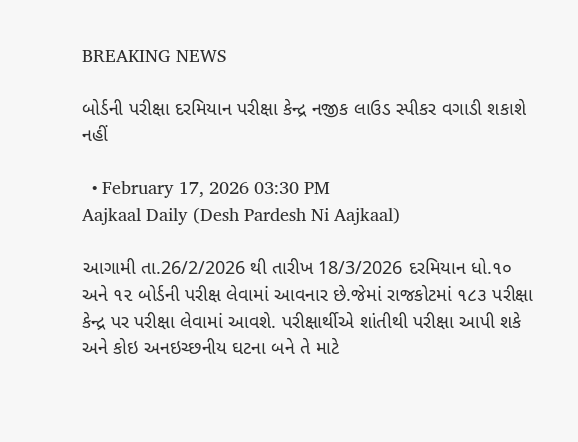BREAKING NEWS

બોર્ડની પરીક્ષા દરમિયાન પરીક્ષા કેન્દ્ર નજીક લાઉડ સ્પીકર વગાડી શકાશે નહીં

  • February 17, 2026 03:30 PM
Aajkaal Daily (Desh Pardesh Ni Aajkaal)

આગામી તા.26/2/2026 થી તારીખ 18/3/2026 દરમિયાન ધો.૧૦ અને ૧૨ બોર્ડની પરીક્ષ લેવામાં આવનાર છે.જેમાં રાજકોટમાં ૧૮૩ પરીક્ષા કેન્દ્ર પર પરીક્ષા લેવામાં આવશે. પરીક્ષાર્થીએ શાંતીથી પરીક્ષા આપી શકે અને કોઇ અનઇચ્છનીય ઘટના બને તે માટે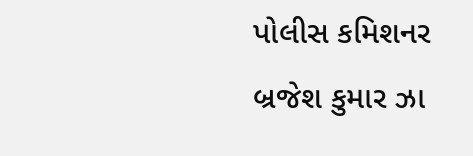પોલીસ કમિશનર બ્રજેશ કુમાર ઝા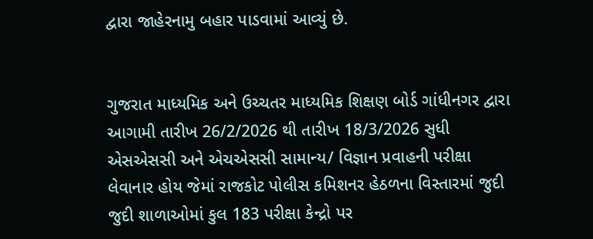દ્વારા જાહેરનામુ બહાર પાડવામાં આવ્યું છે.


ગુજરાત માધ્યમિક અને ઉચ્ચતર માધ્યમિક શિક્ષણ બોર્ડ ગાંધીનગર દ્વારા આગામી તારીખ 26/2/2026 થી તારીખ 18/3/2026 સુધી એસએસસી અને એચએસસી સામાન્ય/ વિજ્ઞાન પ્રવાહની પરીક્ષા લેવાનાર હોય જેમાં રાજકોટ પોલીસ કમિશનર હેઠળના વિસ્તારમાં જુદી જુદી શાળાઓમાં કુલ 183 પરીક્ષા કેન્દ્રો પર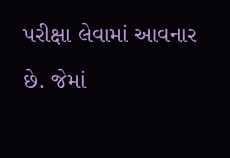પરીક્ષા લેવામાં આવનાર છે. જેમાં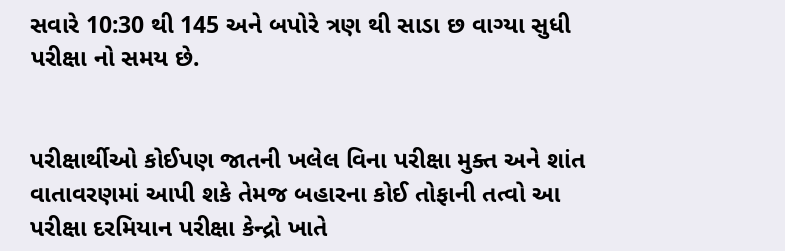સવારે 10:30 થી 145 અને બપોરે ત્રણ થી સાડા છ વાગ્યા સુધી પરીક્ષા નો સમય છે.


પરીક્ષાર્થીઓ કોઈપણ જાતની ખલેલ વિના પરીક્ષા મુક્ત અને શાંત વાતાવરણમાં આપી શકે તેમજ બહારના કોઈ તોફાની તત્વો આ પરીક્ષા દરમિયાન પરીક્ષા કેન્દ્રો ખાતે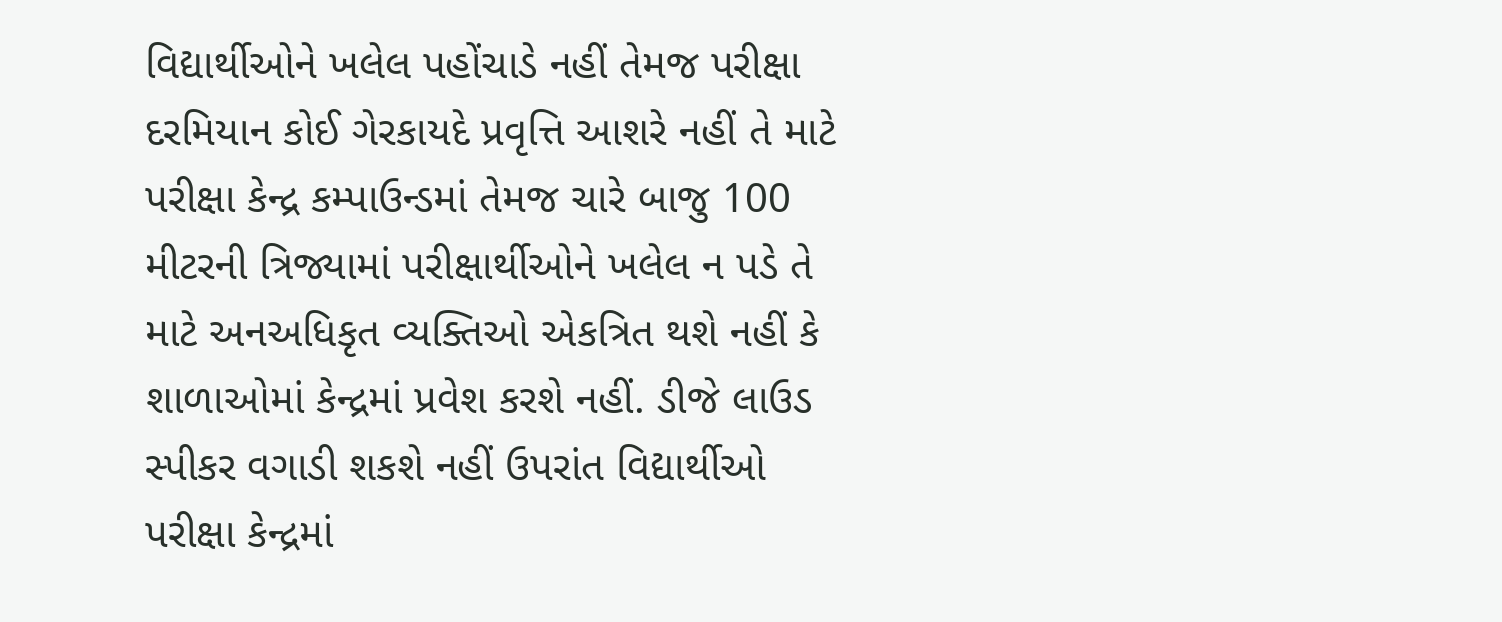વિદ્યાર્થીઓને ખલેલ પહોંચાડે નહીં તેમજ પરીક્ષા દરમિયાન કોઈ ગેરકાયદે પ્રવૃત્તિ આશરે નહીં તે માટે પરીક્ષા કેન્દ્ર કમ્પાઉન્ડમાં તેમજ ચારે બાજુ 100 મીટરની ત્રિજ્યામાં પરીક્ષાર્થીઓને ખલેલ ન પડે તે માટે અનઅધિકૃત વ્યક્તિઓ એકત્રિત થશે નહીં કે શાળાઓમાં કેન્દ્રમાં પ્રવેશ કરશે નહીં. ડીજે લાઉડ સ્પીકર વગાડી શકશે નહીં ઉપરાંત વિદ્યાર્થીઓ પરીક્ષા કેન્દ્રમાં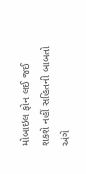મોબાઇલ ફોન લઈ જઈ શકશે નહીં સહિતની બાબતો અંગે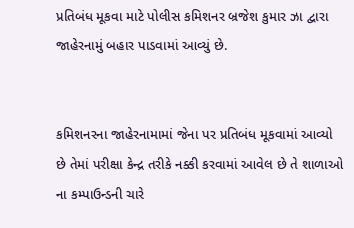પ્રતિબંધ મૂકવા માટે પોલીસ કમિશનર બ્રજેશ કુમાર ઝા દ્વારા જાહેરનામું બહાર પાડવામાં આવ્યું છે.


કમિશનરના જાહેરનામામાં જેના પર પ્રતિબંધ મૂકવામાં આવ્યો છે તેમાં પરીક્ષા કેન્દ્ર તરીકે નક્કી કરવામાં આવેલ છે તે શાળાઓ ના કમ્પાઉન્ડની ચારે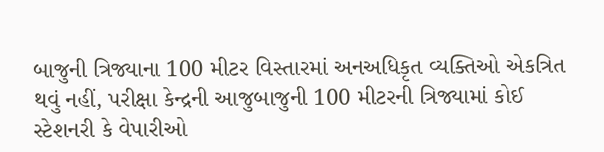બાજુની ત્રિજ્યાના 100 મીટર વિસ્તારમાં અનઅધિકૃત વ્યક્તિઓ એકત્રિત થવું નહીં, પરીક્ષા કેન્દ્રની આજુબાજુની 100 મીટરની ત્રિજ્યામાં કોઈ સ્ટેશનરી કે વેપારીઓ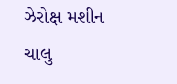ઝેરોક્ષ મશીન ચાલુ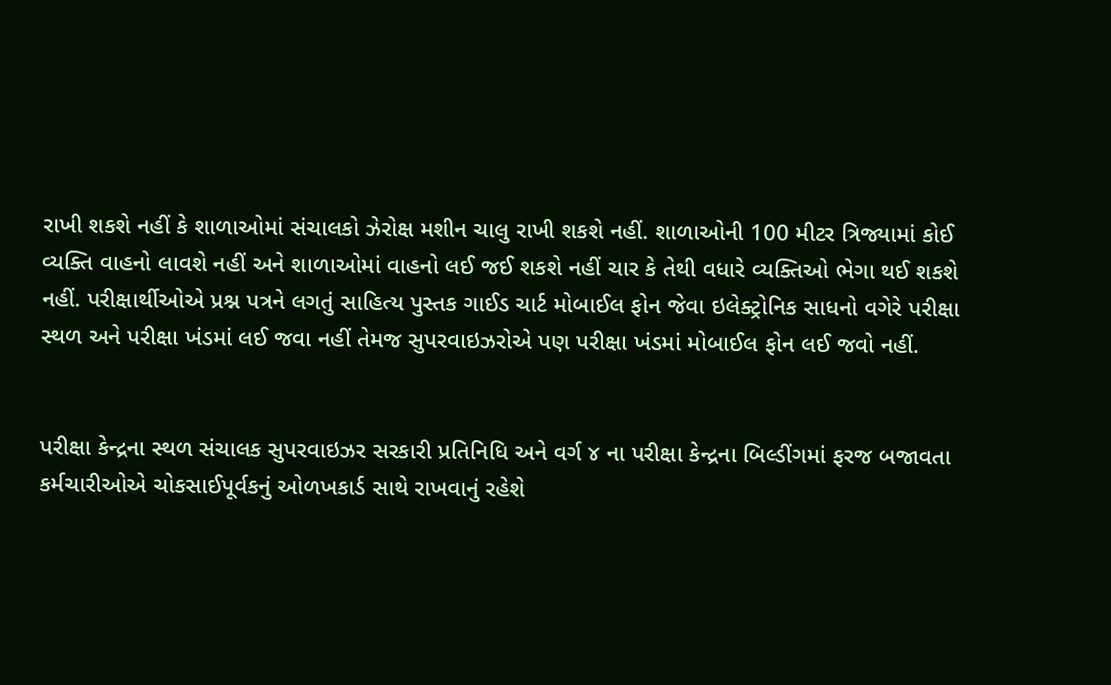રાખી શકશે નહીં કે શાળાઓમાં સંચાલકો ઝેરોક્ષ મશીન ચાલુ રાખી શકશે નહીં. શાળાઓની 100 મીટર ત્રિજ્યામાં કોઈ વ્યક્તિ વાહનો લાવશે નહીં અને શાળાઓમાં વાહનો લઈ જઈ શકશે નહીં ચાર કે તેથી વધારે વ્યક્તિઓ ભેગા થઈ શકશે નહીં. પરીક્ષાર્થીઓએ પ્રશ્ન પત્રને લગતું સાહિત્ય પુસ્તક ગાઈડ ચાર્ટ મોબાઈલ ફોન જેવા ઇલેક્ટ્રોનિક સાધનો વગેરે પરીક્ષા સ્થળ અને પરીક્ષા ખંડમાં લઈ જવા નહીં તેમજ સુપરવાઇઝરોએ પણ પરીક્ષા ખંડમાં મોબાઈલ ફોન લઈ જવો નહીં.


પરીક્ષા કેન્દ્રના સ્થળ સંચાલક સુપરવાઇઝર સરકારી પ્રતિનિધિ અને વર્ગ ૪ ના પરીક્ષા કેન્દ્રના બિલ્ડીંગમાં ફરજ બજાવતા કર્મચારીઓએ ચોકસાઈપૂર્વકનું ઓળખકાર્ડ સાથે રાખવાનું રહેશે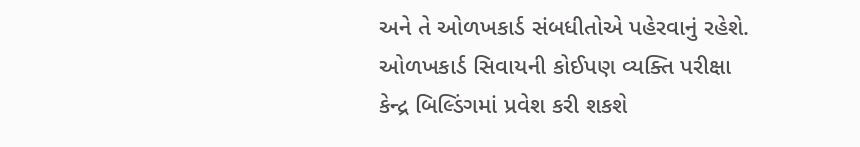અને તે ઓળખકાર્ડ સંબધીતોએ પહેરવાનું રહેશે. ઓળખકાર્ડ સિવાયની કોઈપણ વ્યક્તિ પરીક્ષા કેન્દ્ર બિલ્ડિંગમાં પ્રવેશ કરી શકશે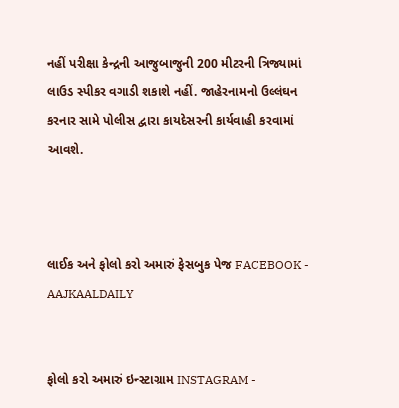નહીં પરીક્ષા કેન્દ્રની આજુબાજુની 200 મીટરની ત્રિજ્યામાં લાઉડ સ્પીકર વગાડી શકાશે નહીં. જાહેરનામનો ઉલ્લંઘન કરનાર સામે પોલીસ દ્વારા કાયદેસરની કાર્યવાહી કરવામાં આવશે.



લાઈક અને ફોલો કરો અમારું ફેસબુક પેજ FACEBOOK - AAJKAALDAILY


ફોલો કરો અમારું ઇન્સ્ટાગ્રામ INSTAGRAM -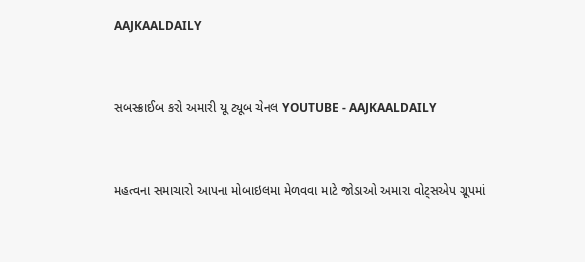AAJKAALDAILY


સબસ્ક્રાઈબ કરો અમારી યૂ ટ્યૂબ ચેનલ YOUTUBE - AAJKAALDAILY


મહત્વના સમાચારો આપના મોબાઇલમા મેળવવા માટે જોડાઓ અમારા વોટ્સએપ ગ્રૂપમાં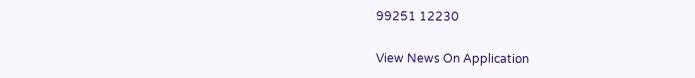99251 12230

View News On Application